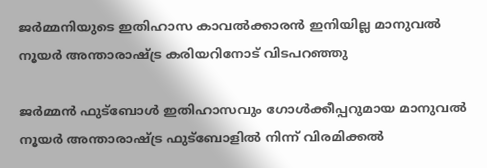ജര്‍മ്മനിയുടെ ഇതിഹാസ കാവല്‍ക്കാരന്‍ ഇനിയില്ല മാനുവല്‍ നൂയര്‍ അന്താരാഷ്ട്ര കരിയറിനോട് വിടപറഞ്ഞു

ജര്‍മ്മന്‍ ഫുട്‌ബോള്‍ ഇതിഹാസവും ഗോള്‍ക്കീപ്പറുമായ മാനുവല്‍ നൂയര്‍ അന്താരാഷ്ട്ര ഫുട്‌ബോളില്‍ നിന്ന് വിരമിക്കല്‍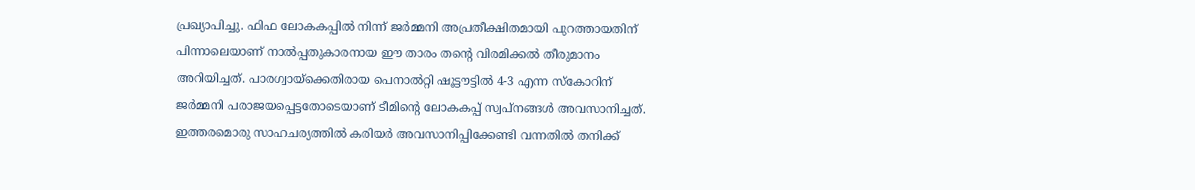പ്രഖ്യാപിച്ചു. ഫിഫ ലോകകപ്പില്‍ നിന്ന് ജര്‍മ്മനി അപ്രതീക്ഷിതമായി പുറത്തായതിന് പിന്നാലെയാണ് നാല്‍പ്പതുകാരനായ ഈ താരം തന്റെ വിരമിക്കല്‍ തീരുമാനം അറിയിച്ചത്. പാരഗ്വായ്ക്കെതിരായ പെനാല്‍റ്റി ഷൂട്ടൗട്ടില്‍ 4-3 എന്ന സ്‌കോറിന് ജര്‍മ്മനി പരാജയപ്പെട്ടതോടെയാണ് ടീമിന്റെ ലോകകപ്പ് സ്വപ്നങ്ങള്‍ അവസാനിച്ചത്. ഇത്തരമൊരു സാഹചര്യത്തില്‍ കരിയര്‍ അവസാനിപ്പിക്കേണ്ടി വന്നതില്‍ തനിക്ക്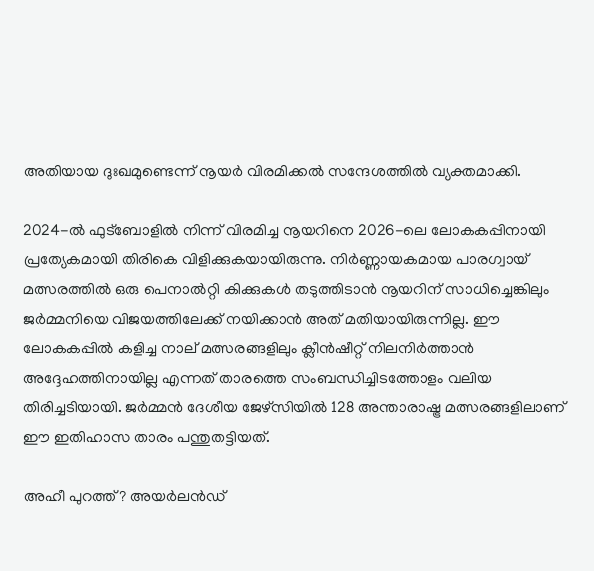അതിയായ ദുഃഖമുണ്ടെന്ന് നൂയര്‍ വിരമിക്കല്‍ സന്ദേശത്തില്‍ വ്യക്തമാക്കി.

2024-ല്‍ ഫുട്‌ബോളില്‍ നിന്ന് വിരമിച്ച നൂയറിനെ 2026-ലെ ലോകകപ്പിനായി പ്രത്യേകമായി തിരികെ വിളിക്കുകയായിരുന്നു. നിര്‍ണ്ണായകമായ പാരഗ്വായ് മത്സരത്തില്‍ ഒരു പെനാല്‍റ്റി കിക്കുകള്‍ തടുത്തിടാന്‍ നൂയറിന് സാധിച്ചെങ്കിലും ജര്‍മ്മനിയെ വിജയത്തിലേക്ക് നയിക്കാന്‍ അത് മതിയായിരുന്നില്ല. ഈ ലോകകപ്പില്‍ കളിച്ച നാല് മത്സരങ്ങളിലും ക്ലീന്‍ഷീറ്റ് നിലനിര്‍ത്താന്‍ അദ്ദേഹത്തിനായില്ല എന്നത് താരത്തെ സംബന്ധിച്ചിടത്തോളം വലിയ തിരിച്ചടിയായി. ജര്‍മ്മന്‍ ദേശീയ ജേഴ്‌സിയില്‍ 128 അന്താരാഷ്ട്ര മത്സരങ്ങളിലാണ് ഈ ഇതിഹാസ താരം പന്തുതട്ടിയത്.

അഹീ പുറത്ത്? അയര്‍ലന്‍ഡ്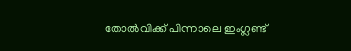തോല്‍വിക്ക് പിന്നാലെ ഇംഗ്ലണ്ട്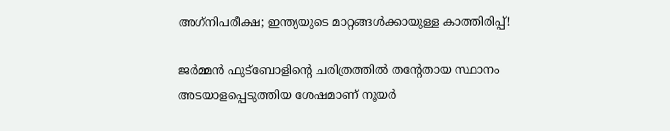അഗ്‌നിപരീക്ഷ; ഇന്ത്യയുടെ മാറ്റങ്ങള്‍ക്കായുള്ള കാത്തിരിപ്പ്!

ജര്‍മ്മന്‍ ഫുട്‌ബോളിന്റെ ചരിത്രത്തില്‍ തന്റേതായ സ്ഥാനം അടയാളപ്പെടുത്തിയ ശേഷമാണ് നൂയര്‍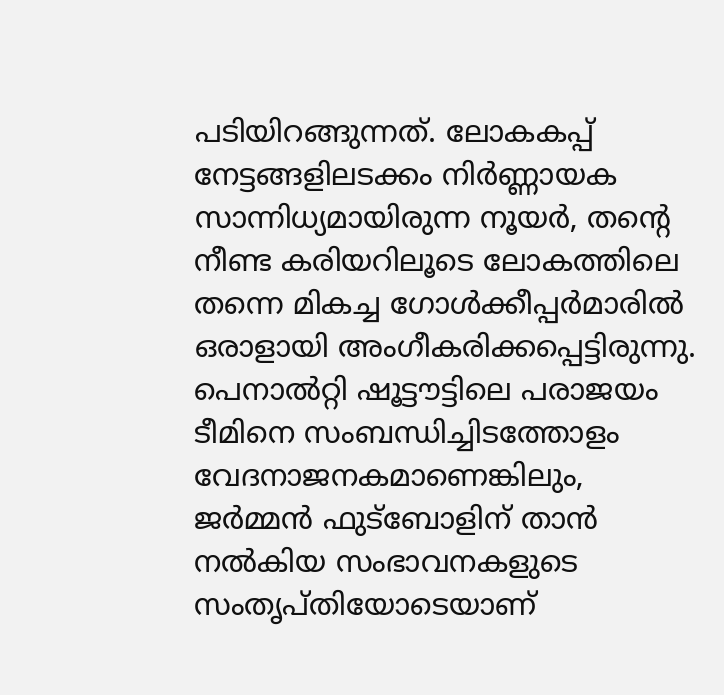പടിയിറങ്ങുന്നത്. ലോകകപ്പ് നേട്ടങ്ങളിലടക്കം നിര്‍ണ്ണായക സാന്നിധ്യമായിരുന്ന നൂയര്‍, തന്റെ നീണ്ട കരിയറിലൂടെ ലോകത്തിലെ തന്നെ മികച്ച ഗോള്‍ക്കീപ്പര്‍മാരില്‍ ഒരാളായി അംഗീകരിക്കപ്പെട്ടിരുന്നു. പെനാല്‍റ്റി ഷൂട്ടൗട്ടിലെ പരാജയം ടീമിനെ സംബന്ധിച്ചിടത്തോളം വേദനാജനകമാണെങ്കിലും, ജര്‍മ്മന്‍ ഫുട്‌ബോളിന് താന്‍ നല്‍കിയ സംഭാവനകളുടെ സംതൃപ്തിയോടെയാണ്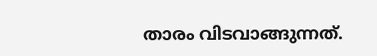താരം വിടവാങ്ങുന്നത്.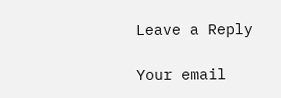Leave a Reply

Your email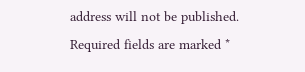address will not be published. Required fields are marked *